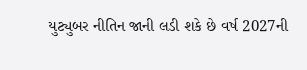યુટ્યુબર નીતિન જાની લડી શકે છે વર્ષ 2027ની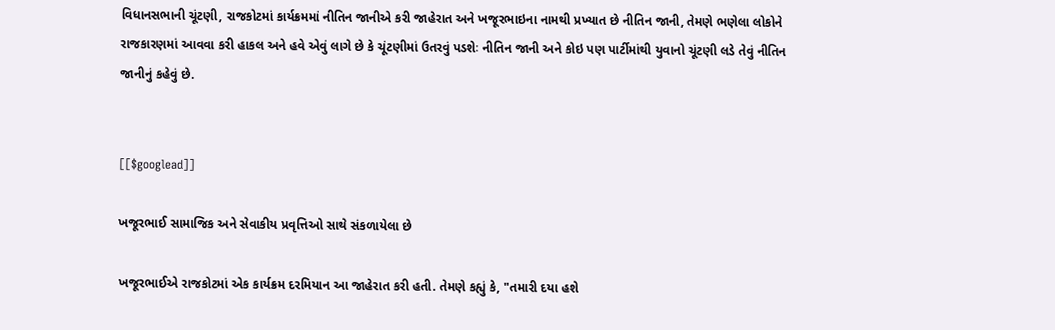વિધાનસભાની ચૂંટણી, રાજકોટમાં કાર્યક્રમમાં નીતિન જાનીએ કરી જાહેરાત અને ખજૂરભાઇના નામથી પ્રખ્યાત છે નીતિન જાની, તેમણે ભણેલા લોકોને રાજકારણમાં આવવા કરી હાકલ અને હવે એવું લાગે છે કે ચૂંટણીમાં ઉતરવું પડશેઃ નીતિન જાની અને કોઇ પણ પાર્ટીમાંથી યુવાનો ચૂંટણી લડે તેવું નીતિન જાનીનું કહેવું છે.


[[$googlead]]

ખજૂરભાઈ સામાજિક અને સેવાકીય પ્રવૃત્તિઓ સાથે સંકળાયેલા છે

ખજૂરભાઈએ રાજકોટમાં એક કાર્યક્રમ દરમિયાન આ જાહેરાત કરી હતી. તેમણે કહ્યું કે, "તમારી દયા હશે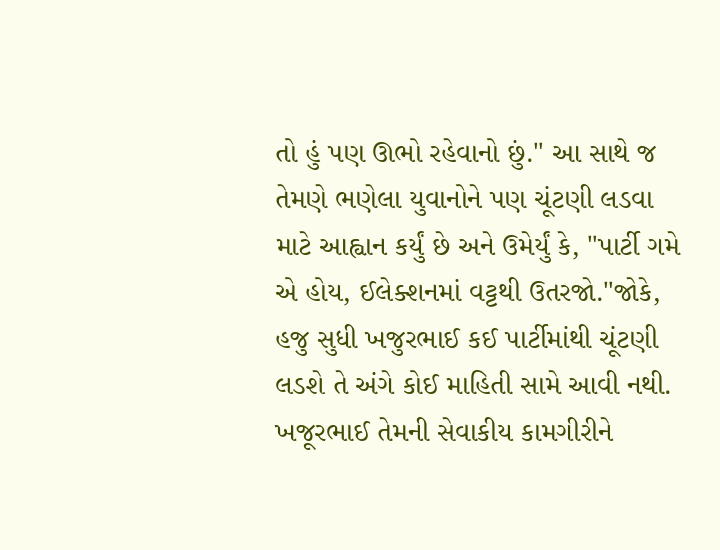તો હું પણ ઊભો રહેવાનો છું." આ સાથે જ તેમણે ભણેલા યુવાનોને પણ ચૂંટણી લડવા માટે આહ્વાન કર્યું છે અને ઉમેર્યું કે, "પાર્ટી ગમે એ હોય, ઈલેક્શનમાં વટ્ટથી ઉતરજો."જોકે, હજુ સુધી ખજુરભાઈ કઈ પાર્ટીમાંથી ચૂંટણી લડશે તે અંગે કોઈ માહિતી સામે આવી નથી. ખજૂરભાઈ તેમની સેવાકીય કામગીરીને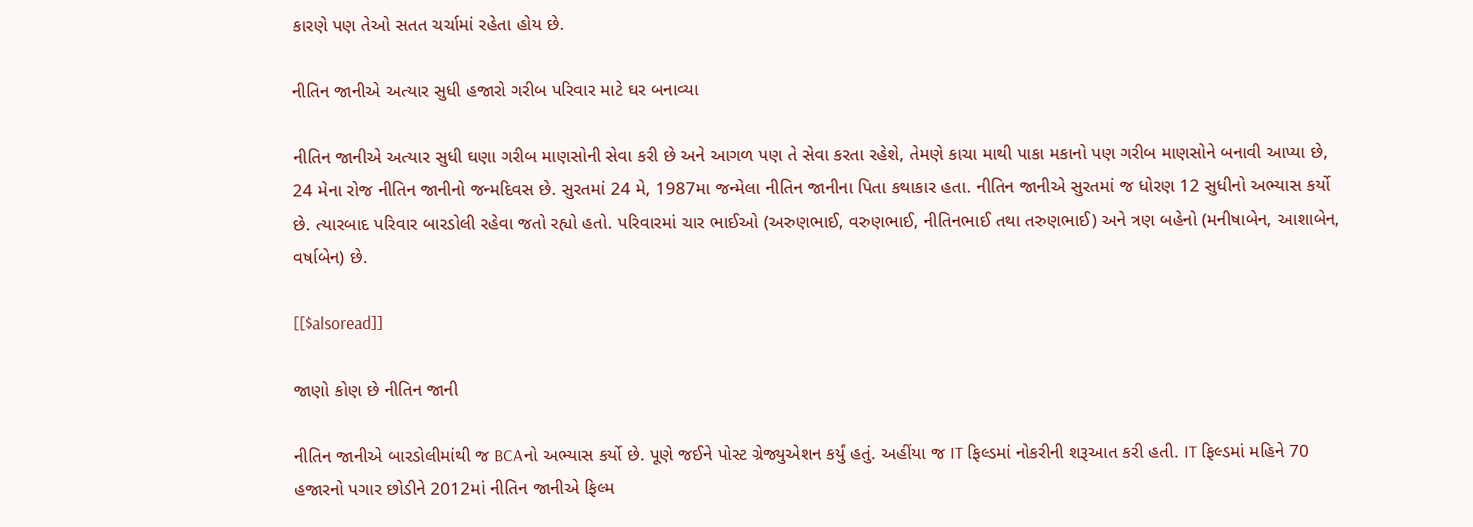કારણે પણ તેઓ સતત ચર્ચામાં રહેતા હોય છે.

નીતિન જાનીએ અત્યાર સુધી હજારો ગરીબ પરિવાર માટે ઘર બનાવ્યા

નીતિન જાનીએ અત્યાર સુધી ઘણા ગરીબ માણસોની સેવા કરી છે અને આગળ પણ તે સેવા કરતા રહેશે, તેમણે કાચા માથી પાકા મકાનો પણ ગરીબ માણસોને બનાવી આપ્યા છે, 24 મેના રોજ નીતિન જાનીનો જન્મદિવસ છે. સુરતમાં 24 મે, 1987મા જન્મેલા નીતિન જાનીના પિતા કથાકાર હતા. નીતિન જાનીએ સુરતમાં જ ધોરણ 12 સુધીનો અભ્યાસ કર્યો છે. ત્યારબાદ પરિવાર બારડોલી રહેવા જતો રહ્યો હતો. પરિવારમાં ચાર ભાઈઓ (અરુણભાઈ, વરુણભાઈ, નીતિનભાઈ તથા તરુણભાઈ) અને ત્રણ બહેનો (મનીષાબેન, આશાબેન, વર્ષાબેન) છે.

[[$alsoread]]

જાણો કોણ છે નીતિન જાની

નીતિન જાનીએ બારડોલીમાંથી જ BCAનો અભ્યાસ કર્યો છે. પૂણે જઈને પોસ્ટ ગ્રેજ્યુએશન કર્યું હતું. અહીંયા જ IT ફિલ્ડમાં નોકરીની શરૂઆત કરી હતી. IT ફિલ્ડમાં મહિને 70 હજારનો પગાર છોડીને 2012માં નીતિન જાનીએ ફિલ્મ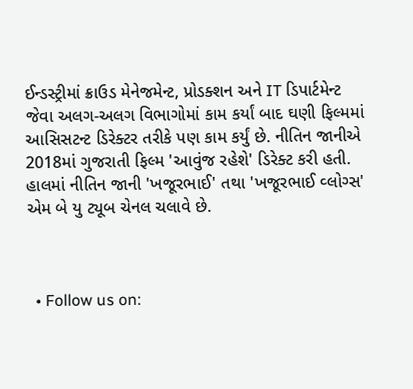ઈન્ડસ્ટ્રીમાં ક્રાઉડ મેનેજમેન્ટ, પ્રોડક્શન અને IT ડિપાર્ટમેન્ટ જેવા અલગ-અલગ વિભાગોમાં કામ કર્યાં બાદ ઘણી ફિલ્મમાં આસિસટન્ટ ડિરેક્ટર તરીકે પણ કામ કર્યું છે. નીતિન જાનીએ 2018માં ગુજરાતી ફિલ્મ 'આવુંજ રહેશે' ડિરેક્ટ કરી હતી. હાલમાં નીતિન જાની 'ખજૂરભાઈ' તથા 'ખજૂરભાઈ વ્લોગ્સ' એમ બે યુ ટ્યૂબ ચેનલ ચલાવે છે.



  • Follow us on: